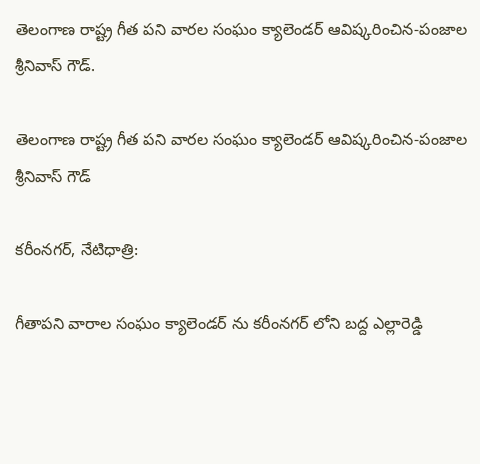తెలంగాణ రాష్ట్ర గీత పని వారల సంఘం క్యాలెండర్ ఆవిష్కరించిన-పంజాల శ్రీనివాస్ గౌడ్.

తెలంగాణ రాష్ట్ర గీత పని వారల సంఘం క్యాలెండర్ ఆవిష్కరించిన-పంజాల శ్రీనివాస్ గౌడ్

కరీంనగర్, నేటిధాత్రి:

గీతాపని వారాల సంఘం క్యాలెండర్ ను కరీంనగర్ లోని బద్ద ఎల్లారెడ్డి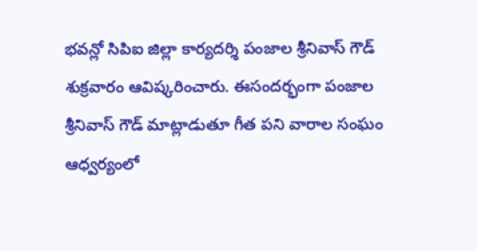భవన్లో సిపిఐ జిల్లా కార్యదర్శి పంజాల శ్రీనివాస్ గౌడ్ శుక్రవారం ఆవిష్కరించారు. ఈసందర్భంగా పంజాల శ్రీనివాస్ గౌడ్ మాట్లాడుతూ గీత పని వారాల సంఘం ఆధ్వర్యంలో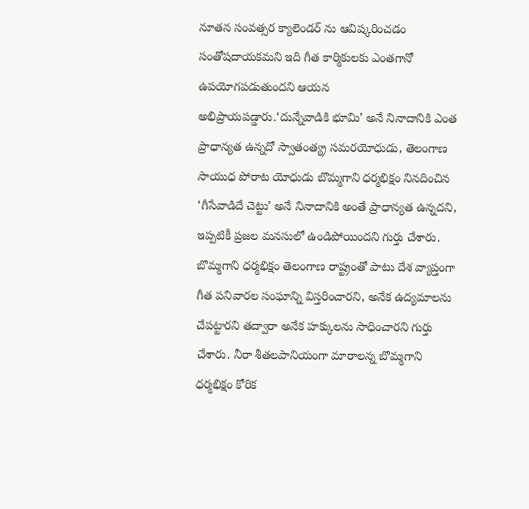నూతన సంవత్సర క్యాలెండర్ ను ఆవిష్కరించడం సంతోషదాయకమని ఇది గీత కార్మికులకు ఎంతగానో ఉపయోగపడుతుందని ఆయన అభిప్రాయపడ్డారు.‘దున్నేవాడికి భూమి’ అనే నినాదానికి ఎంత ప్రాధాన్యత ఉన్నదో స్వాతంత్య్ర సమరయోధుడు, తెలంగాణ సాయుధ పోరాట యోధుడు బొమ్మగాని ధర్మభిక్షం నినదించిన ‘గీసేవాడిదే చెట్టు’ అనే నినాదానికి అంతే ప్రాధాన్యత ఉన్నదని, ఇప్పటికీ ప్రజల మనసులో ఉండిపోయిందని గుర్తు చేశారు. బొమ్మగాని ధర్మభిక్షం తెలంగాణ రాష్ట్రంతో పాటు దేశ వ్యాప్తంగా గీత పనివారల సంఘాన్ని విస్తరించారని, అనేక ఉద్యమాలను చేపట్టారని తద్వారా అనేక హక్కులను సాధించారని గుర్తు చేశారు. నీరా శీతలపానియంగా మారాలన్న బొమ్మగాని ధర్మభిక్షం కోరిక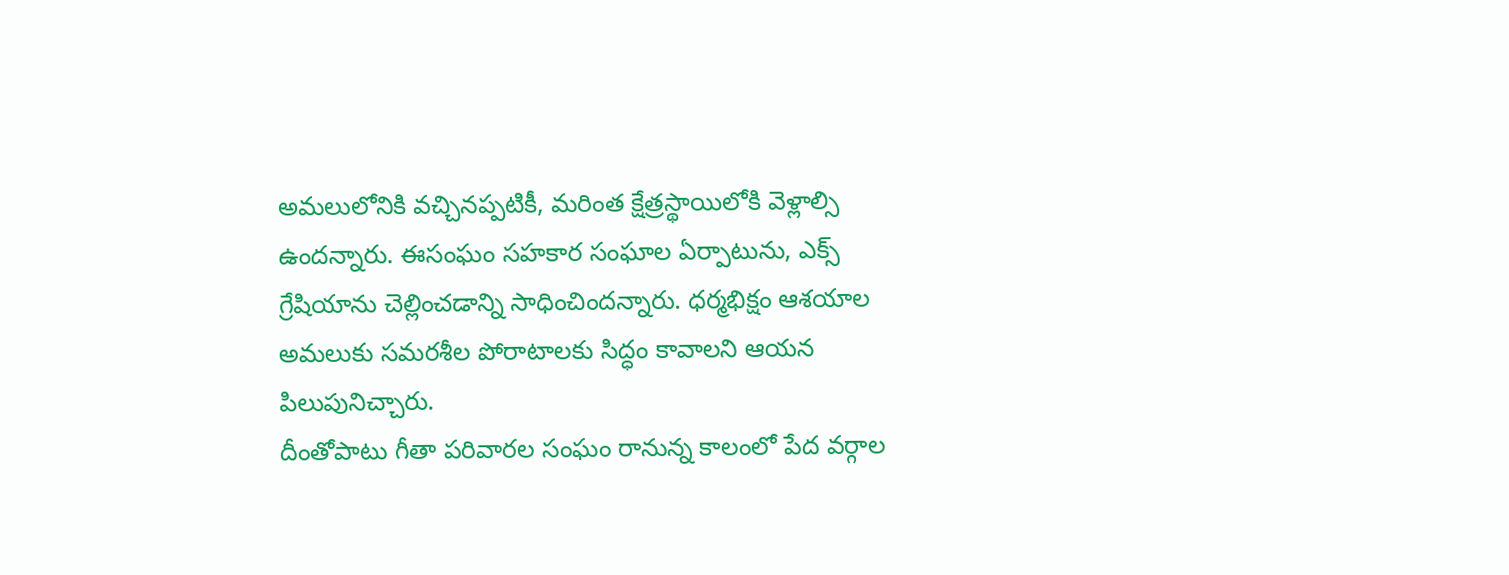అమలులోనికి వచ్చినప్పటికీ, మరింత క్షేత్రస్థాయిలోకి వెళ్లాల్సి ఉందన్నారు. ఈసంఘం సహకార సంఘాల ఏర్పాటును, ఎక్స్ గ్రేషియాను చెల్లించడాన్ని సాధించిందన్నారు. ధర్మభిక్షం ఆశయాల అమలుకు సమరశీల పోరాటాలకు సిద్ధం కావాలని ఆయన పిలుపునిచ్చారు.
దీంతోపాటు గీతా పరివారల సంఘం రానున్న కాలంలో పేద వర్గాల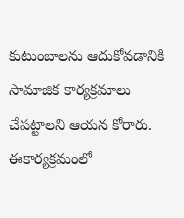కుటుంబాలను ఆదుకోవడానికి సామాజిక కార్యక్రమాలు చేపట్టాలని ఆయన కోరారు. ఈకార్యక్రమంలో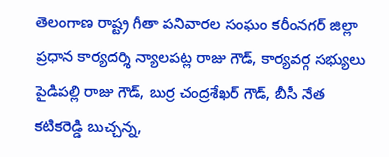తెలంగాణ రాష్ట్ర గీతా పనివారల సంఘం కరీంనగర్ జిల్లా ప్రధాన కార్యదర్శి న్యాలపట్ల రాజు గౌడ్, కార్యవర్గ సభ్యులు పైడిపల్లి రాజు గౌడ్, బుర్ర చంద్రశేఖర్ గౌడ్, బీసీ నేత కటికరెడ్డి బుచ్చన్న,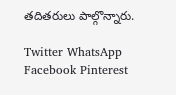తదితరులు పాల్గొన్నారు.

Twitter WhatsApp Facebook Pinterest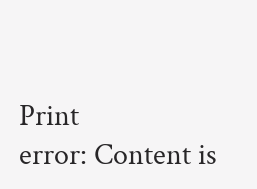Print
error: Content is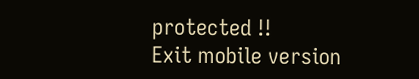protected !!
Exit mobile version